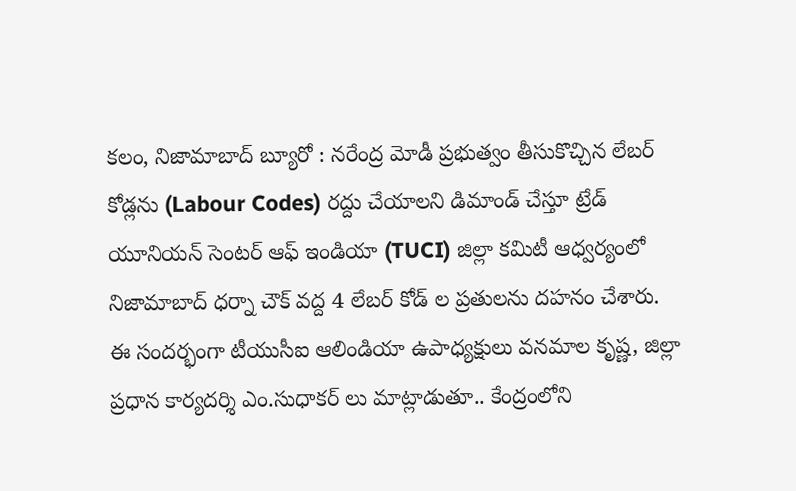కలం, నిజామాబాద్ బ్యూరో : నరేంద్ర మోడీ ప్రభుత్వం తీసుకొచ్చిన లేబర్ కోడ్లను (Labour Codes) రద్దు చేయాలని డిమాండ్ చేస్తూ ట్రేడ్ యూనియన్ సెంటర్ ఆఫ్ ఇండియా (TUCI) జిల్లా కమిటీ ఆధ్వర్యంలో నిజామాబాద్ ధర్నా చౌక్ వద్ద 4 లేబర్ కోడ్ ల ప్రతులను దహనం చేశారు. ఈ సందర్భంగా టీయుసీఐ ఆలిండియా ఉపాధ్యక్షులు వనమాల కృష్ణ, జిల్లా ప్రధాన కార్యదర్శి ఎం.సుధాకర్ లు మాట్లాడుతూ.. కేంద్రంలోని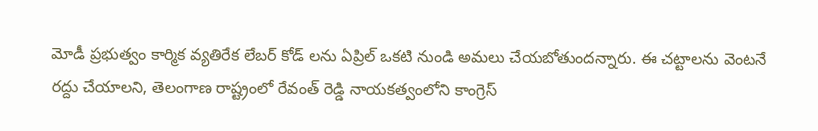మోడీ ప్రభుత్వం కార్మిక వ్యతిరేక లేబర్ కోడ్ లను ఏప్రిల్ ఒకటి నుండి అమలు చేయబోతుందన్నారు. ఈ చట్టాలను వెంటనే రద్దు చేయాలని, తెలంగాణ రాష్ట్రంలో రేవంత్ రెడ్డి నాయకత్వంలోని కాంగ్రెస్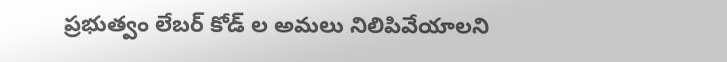ప్రభుత్వం లేబర్ కోడ్ ల అమలు నిలిపివేయాలని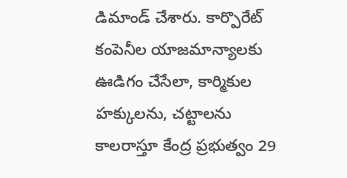డిమాండ్ చేశారు. కార్పొరేట్ కంపెనీల యాజమాన్యాలకు ఊడిగం చేసేలా, కార్మికుల హక్కులను, చట్టాలను కాలరాస్తూ కేంద్ర ప్రభుత్వం 29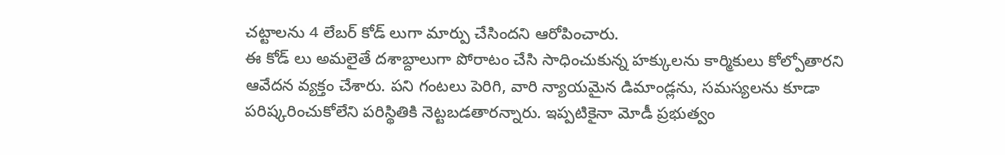చట్టాలను 4 లేబర్ కోడ్ లుగా మార్పు చేసిందని ఆరోపించారు.
ఈ కోడ్ లు అమలైతే దశాబ్దాలుగా పోరాటం చేసి సాధించుకున్న హక్కులను కార్మికులు కోల్పోతారని ఆవేదన వ్యక్తం చేశారు. పని గంటలు పెరిగి, వారి న్యాయమైన డిమాండ్లను, సమస్యలను కూడా పరిష్కరించుకోలేని పరిస్థితికి నెట్టబడతారన్నారు. ఇప్పటికైనా మోడీ ప్రభుత్వం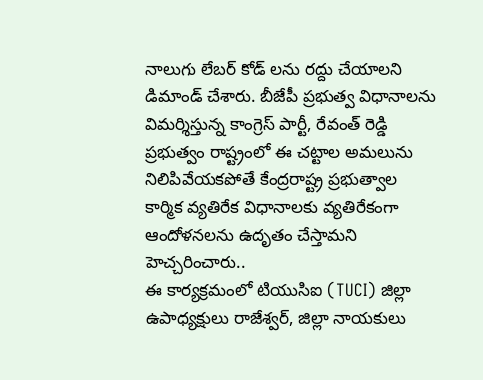నాలుగు లేబర్ కోడ్ లను రద్దు చేయాలని డిమాండ్ చేశారు. బీజేపీ ప్రభుత్వ విధానాలను విమర్శిస్తున్న కాంగ్రెస్ పార్టీ, రేవంత్ రెడ్డి ప్రభుత్వం రాష్ట్రంలో ఈ చట్టాల అమలును నిలిపివేయకపోతే కేంద్రరాష్ట్ర ప్రభుత్వాల కార్మిక వ్యతిరేక విధానాలకు వ్యతిరేకంగా ఆందోళనలను ఉదృతం చేస్తామని హెచ్చరించారు..
ఈ కార్యక్రమంలో టియుసిఐ (TUCI) జిల్లా ఉపాధ్యక్షులు రాజేశ్వర్, జిల్లా నాయకులు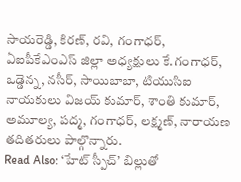సాయరెడ్డి, కిరణ్, రవి, గంగాధర్, ఏఐపీకేఎంఎస్ జిల్లా అధ్యక్షులు కే.గంగాధర్, ఒడ్డెన్న, నసీర్, సాయిబాబా, టియుసిఐ నాయకులు విజయ్ కుమార్, శాంతి కుమార్, అమూల్య, పద్మ, గంగాధర్, లక్ష్మణ్, నారాయణ తదితరులు పాల్గొన్నారు.
Read Also: ‘హేట్ స్పీచ్’ బిల్లుతో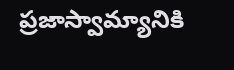ప్రజాస్వామ్యానికి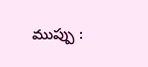ముప్పు :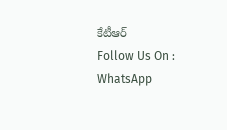కేటీఆర్
Follow Us On : WhatsApp